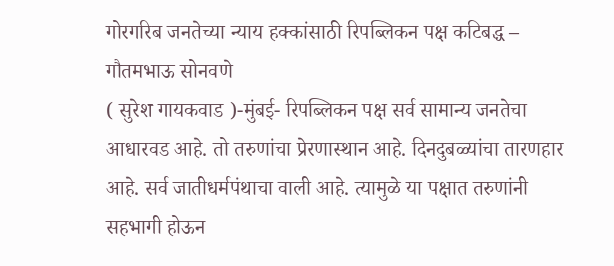गोरगरिब जनतेच्या न्याय हक्कांसाठी रिपब्लिकन पक्ष कटिबद्ध – गौतमभाऊ सोनवणे
( सुरेश गायकवाड )-मुंबई- रिपब्लिकन पक्ष सर्व सामान्य जनतेचा आधारवड आहे. तो तरुणांचा प्रेरणास्थान आहे. दिनदुबळ्यांचा तारणहार आहे. सर्व जातीधर्मपंथाचा वाली आहे. त्यामुळे या पक्षात तरुणांनी सहभागी होऊन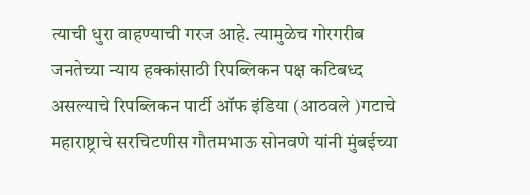त्याची धुरा वाहण्याची गरज आहे. त्यामुळेच गोरगरीब जनतेच्या न्याय हक्कांसाठी रिपब्लिकन पक्ष कटिबध्द असल्याचे रिपब्लिकन पार्टी ऑफ इंडिया (आठवले )गटाचे महाराष्ट्राचे सरचिटणीस गौतमभाऊ सोनवणे यांनी मुंबईच्या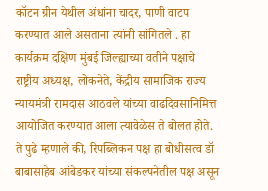कॉटन ग्रीन येथील अंधांना चादर, पाणी वाटप करण्यात आले असताना त्यांनी सांगितले . हा कार्यक्रम दक्षिण मुंबई जिल्ह्याच्या वतीने पक्षाचे राष्ट्रीय अध्यक्ष, लोकनेते, केंद्रीय सामाजिक राज्य न्यायमंत्री रामदास आठवले यांच्या वाढदिवसानिमित्त आयोजित करण्यात आला त्यावेळेस ते बोलत होते.
ते पुढे म्हणाले की, रिपब्लिकन पक्ष हा बोधीसत्व डॉ बाबासाहेब आंबेडकर यांच्या संकल्पनेतील पक्ष असून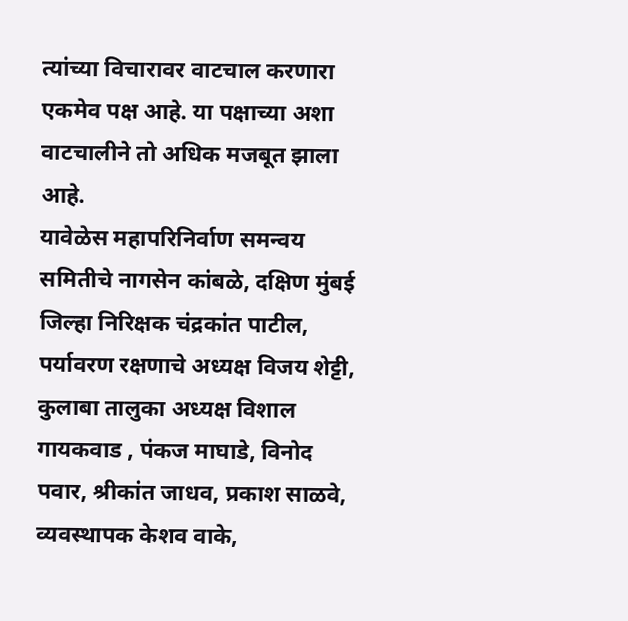त्यांच्या विचारावर वाटचाल करणारा एकमेव पक्ष आहे. या पक्षाच्या अशा वाटचालीने तो अधिक मजबूत झाला आहे.
यावेळेस महापरिनिर्वाण समन्वय समितीचे नागसेन कांबळे, दक्षिण मुंबई जिल्हा निरिक्षक चंद्रकांत पाटील, पर्यावरण रक्षणाचे अध्यक्ष विजय शेट्टी, कुलाबा तालुका अध्यक्ष विशाल गायकवाड , पंकज माघाडे, विनोद पवार, श्रीकांत जाधव, प्रकाश साळवे, व्यवस्थापक केशव वाके,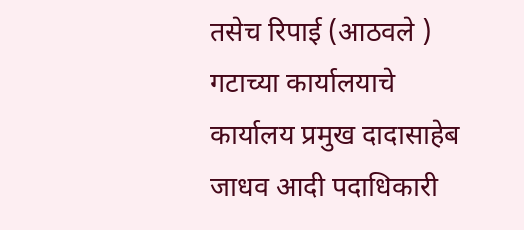तसेच रिपाई (आठवले ) गटाच्या कार्यालयाचे कार्यालय प्रमुख दादासाहेब जाधव आदी पदाधिकारी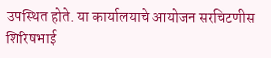उपस्थित होते. या कार्यालयाचे आयोजन सरचिटणीस शिरिषभाई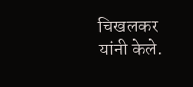चिखलकर यांनी केले.